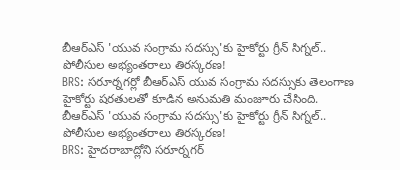బీఆర్ఎస్ 'యువ సంగ్రామ సదస్సు'కు హైకోర్టు గ్రీన్ సిగ్నల్.. పోలీసుల అభ్యంతరాలు తిరస్కరణ!
BRS: సరూర్నగర్లో బీఆర్ఎస్ యువ సంగ్రామ సదస్సుకు తెలంగాణ హైకోర్టు షరతులతో కూడిన అనుమతి మంజూరు చేసింది.
బీఆర్ఎస్ 'యువ సంగ్రామ సదస్సు'కు హైకోర్టు గ్రీన్ సిగ్నల్.. పోలీసుల అభ్యంతరాలు తిరస్కరణ!
BRS: హైదరాబాద్లోని సరూర్నగర్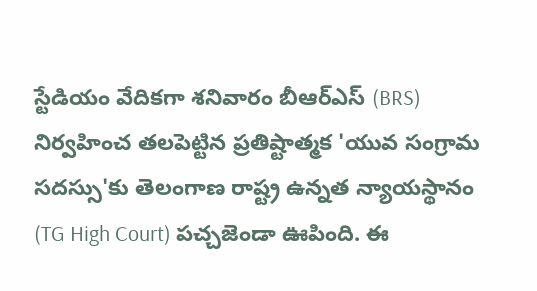స్టేడియం వేదికగా శనివారం బీఆర్ఎస్ (BRS) నిర్వహించ తలపెట్టిన ప్రతిష్టాత్మక 'యువ సంగ్రామ సదస్సు'కు తెలంగాణ రాష్ట్ర ఉన్నత న్యాయస్థానం (TG High Court) పచ్చజెండా ఊపింది. ఈ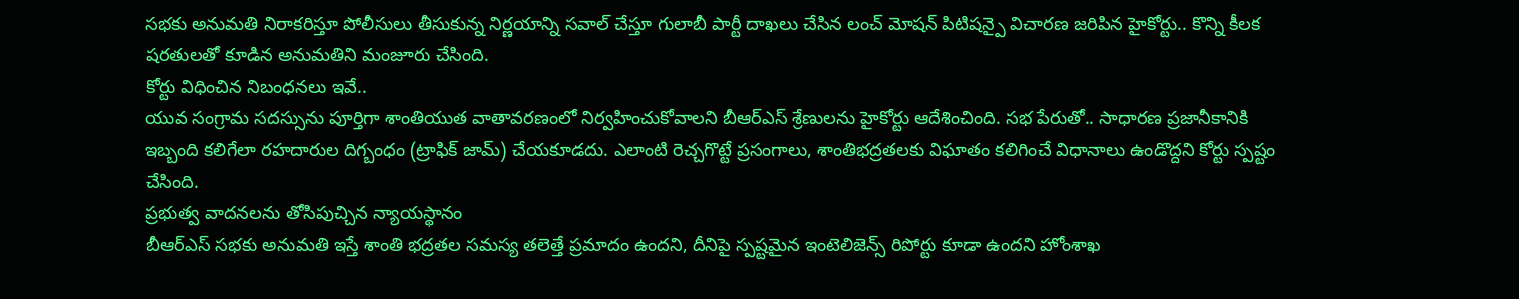సభకు అనుమతి నిరాకరిస్తూ పోలీసులు తీసుకున్న నిర్ణయాన్ని సవాల్ చేస్తూ గులాబీ పార్టీ దాఖలు చేసిన లంచ్ మోషన్ పిటిషన్పై విచారణ జరిపిన హైకోర్టు.. కొన్ని కీలక షరతులతో కూడిన అనుమతిని మంజూరు చేసింది.
కోర్టు విధించిన నిబంధనలు ఇవే..
యువ సంగ్రామ సదస్సును పూర్తిగా శాంతియుత వాతావరణంలో నిర్వహించుకోవాలని బీఆర్ఎస్ శ్రేణులను హైకోర్టు ఆదేశించింది. సభ పేరుతో.. సాధారణ ప్రజానీకానికి ఇబ్బంది కలిగేలా రహదారుల దిగ్బంధం (ట్రాఫిక్ జామ్) చేయకూడదు. ఎలాంటి రెచ్చగొట్టే ప్రసంగాలు, శాంతిభద్రతలకు విఘాతం కలిగించే విధానాలు ఉండొద్దని కోర్టు స్పష్టం చేసింది.
ప్రభుత్వ వాదనలను తోసిపుచ్చిన న్యాయస్థానం
బీఆర్ఎస్ సభకు అనుమతి ఇస్తే శాంతి భద్రతల సమస్య తలెత్తే ప్రమాదం ఉందని, దీనిపై స్పష్టమైన ఇంటెలిజెన్స్ రిపోర్టు కూడా ఉందని హోంశాఖ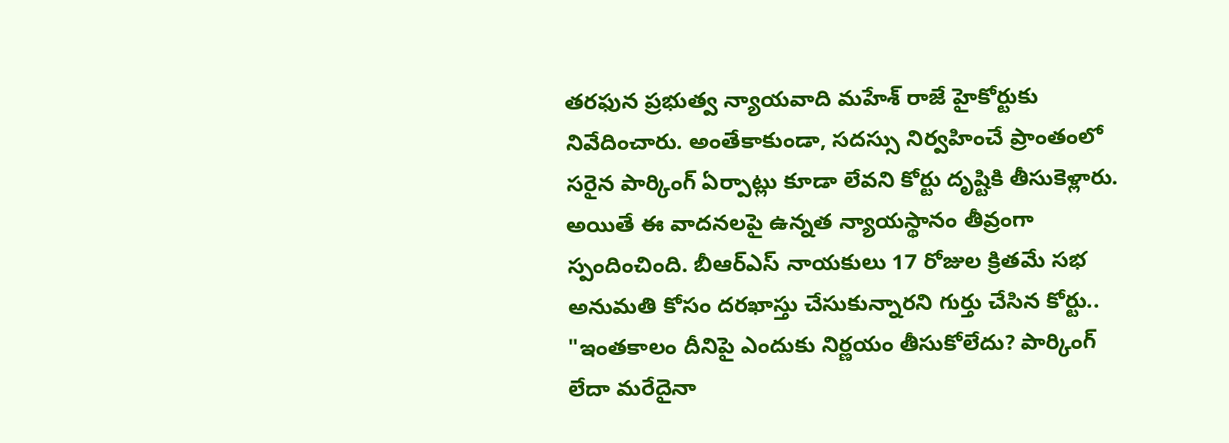తరఫున ప్రభుత్వ న్యాయవాది మహేశ్ రాజే హైకోర్టుకు నివేదించారు. అంతేకాకుండా, సదస్సు నిర్వహించే ప్రాంతంలో సరైన పార్కింగ్ ఏర్పాట్లు కూడా లేవని కోర్టు దృష్టికి తీసుకెళ్లారు.
అయితే ఈ వాదనలపై ఉన్నత న్యాయస్థానం తీవ్రంగా స్పందించింది. బీఆర్ఎస్ నాయకులు 17 రోజుల క్రితమే సభ అనుమతి కోసం దరఖాస్తు చేసుకున్నారని గుర్తు చేసిన కోర్టు.. "ఇంతకాలం దీనిపై ఎందుకు నిర్ణయం తీసుకోలేదు? పార్కింగ్ లేదా మరేదైనా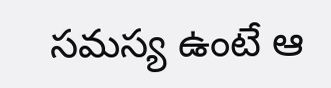సమస్య ఉంటే ఆ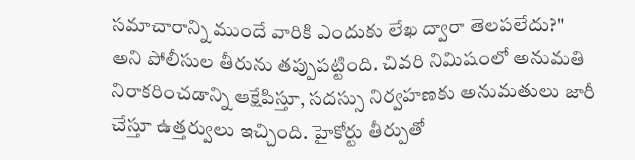సమాచారాన్ని ముందే వారికి ఎందుకు లేఖ ద్వారా తెలపలేదు?" అని పోలీసుల తీరును తప్పుపట్టింది. చివరి నిమిషంలో అనుమతి నిరాకరించడాన్ని ఆక్షేపిస్తూ, సదస్సు నిర్వహణకు అనుమతులు జారీ చేస్తూ ఉత్తర్వులు ఇచ్చింది. హైకోర్టు తీర్పుతో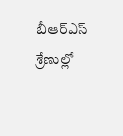బీఆర్ఎస్ శ్రేణుల్లో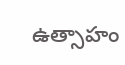ఉత్సాహం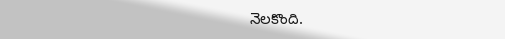నెలకొంది.